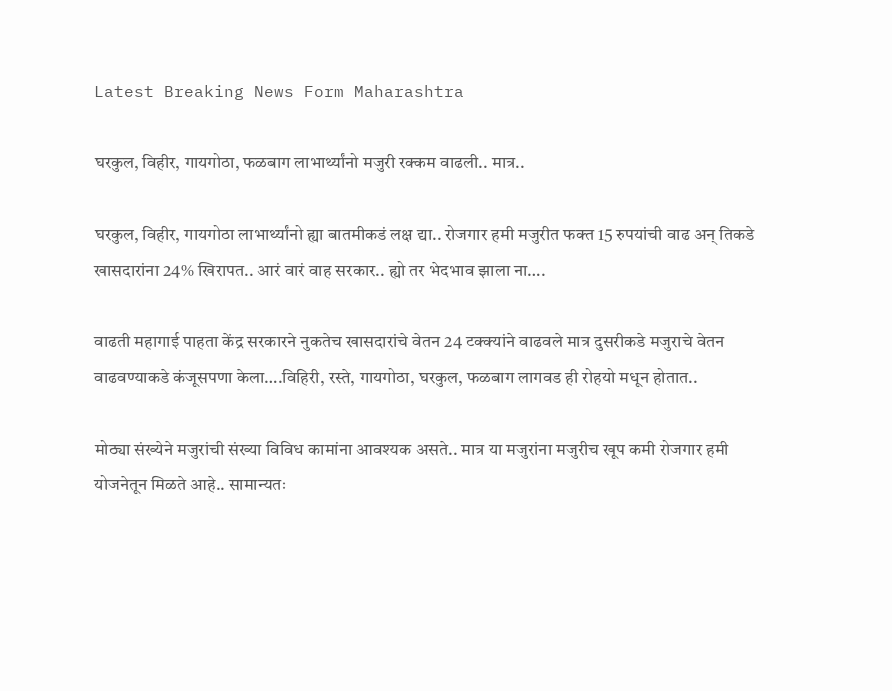Latest Breaking News Form Maharashtra

घरकुल, विहीर, गायगोठा, फळबाग लाभार्थ्यांनो मजुरी रक्कम वाढली.. मात्र..

घरकुल, विहीर, गायगोठा लाभार्थ्यांनो ह्या बातमीकडं लक्ष द्या.. रोजगार हमी मजुरीत फक्त 15 रुपयांची वाढ अन् तिकडे खासदारांना 24% खिरापत.. आरं वारं वाह सरकार.. ह्यो तर भेदभाव झाला ना….

वाढती महागाई पाहता केंद्र सरकारने नुकतेच खासदारांचे वेतन 24 टक्क्यांने वाढवले मात्र दुसरीकडे मजुराचे वेतन वाढवण्याकडे कंजूसपणा केला….विहिरी, रस्ते, गायगोठा, घरकुल, फळबाग लागवड ही रोहयो मधून होतात..

मोठ्या संख्येने मजुरांची संख्या विविध कामांना आवश्यक असते.. मात्र या मजुरांना मजुरीच खूप कमी रोजगार हमी योजनेतून मिळते आहे.. सामान्यतः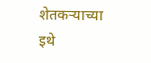शेतकऱ्याच्या इथे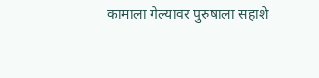कामाला गेल्यावर पुरुषाला सहाशे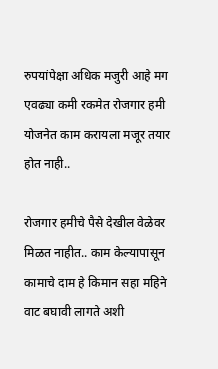रुपयांपेक्षा अधिक मजुरी आहे मग एवढ्या कमी रकमेत रोजगार हमी योजनेत काम करायला मजूर तयार होत नाही..

रोजगार हमीचे पैसे देखील वेळेवर मिळत नाहीत.. काम केल्यापासून कामाचे दाम हे किमान सहा महिने वाट बघावी लागते अशी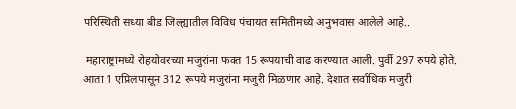परिस्थिती सध्या बीड जिल्ह्यातील विविध पंचायत समितीमध्ये अनुभवास आलेले आहे..

 महाराष्ट्रामध्ये रोहयोवरच्या मजुरांना फक्त 15 रूपयाची वाढ करण्यात आली. पुर्वी 297 रुपये होते. आता 1 एप्रिलपासून 312 रूपये मजुरांना मजुरी मिळणार आहे. देशात सर्वाधिक मजुरी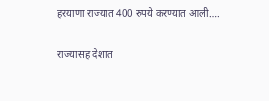हरयाणा राज्यात 400 रुपये करण्यात आली….

राज्यासह देशात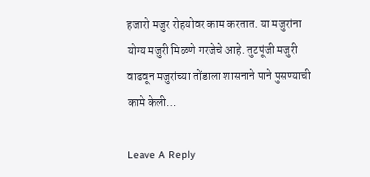हजारो मजुर रोहयोवर काम करतात. या मजुरांना योग्य मजुरी मिळणे गरजेचे आहे. तुटपूंजी मजुरी वाढवून मजुरांच्या तोंडाला शासनाने पाने पुसण्याची कामे केली…

Leave A Reply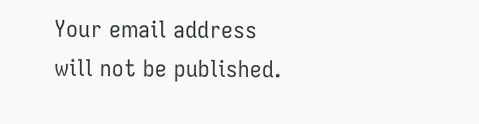Your email address will not be published.